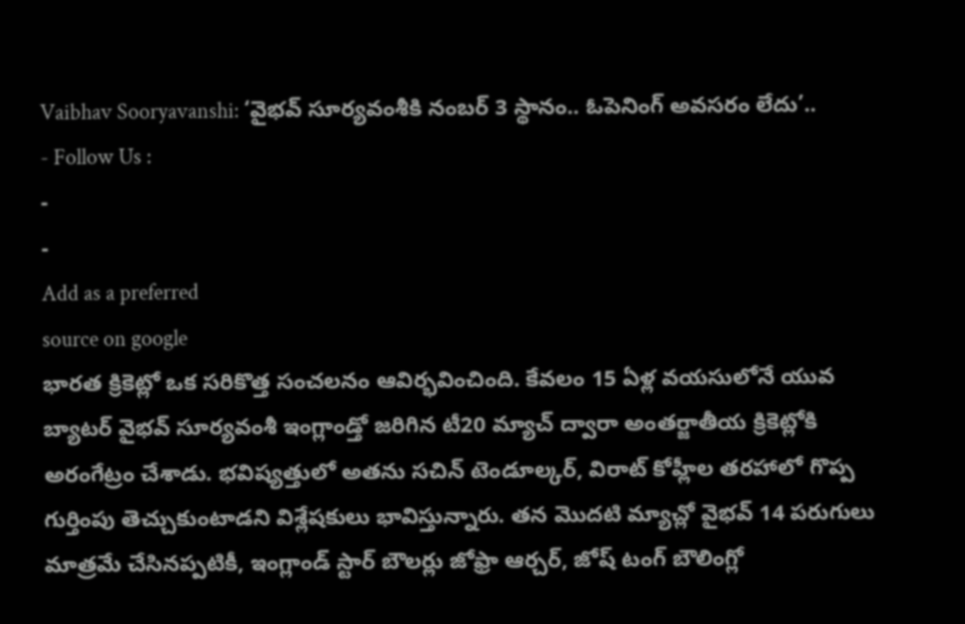Vaibhav Sooryavanshi: ‘వైభవ్ సూర్యవంశీకి నంబర్ 3 స్థానం.. ఓపెనింగ్ అవసరం లేదు’..
- Follow Us :
-
-
Add as a preferred
source on google
భారత క్రికెట్లో ఒక సరికొత్త సంచలనం ఆవిర్భవించింది. కేవలం 15 ఏళ్ల వయసులోనే యువ బ్యాటర్ వైభవ్ సూర్యవంశీ ఇంగ్లాండ్తో జరిగిన టీ20 మ్యాచ్ ద్వారా అంతర్జాతీయ క్రికెట్లోకి అరంగేట్రం చేశాడు. భవిష్యత్తులో అతను సచిన్ టెండూల్కర్, విరాట్ కోహ్లీల తరహాలో గొప్ప గుర్తింపు తెచ్చుకుంటాడని విశ్లేషకులు భావిస్తున్నారు. తన మొదటి మ్యాచ్లో వైభవ్ 14 పరుగులు మాత్రమే చేసినప్పటికీ, ఇంగ్లాండ్ స్టార్ బౌలర్లు జోఫ్రా ఆర్చర్, జోష్ టంగ్ బౌలింగ్లో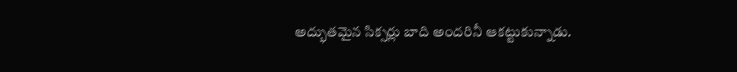అద్భుతమైన సిక్సర్లు బాది అందరినీ ఆకట్టుకున్నాడు.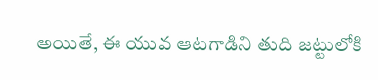అయితే, ఈ యువ ఆటగాడిని తుది జట్టులోకి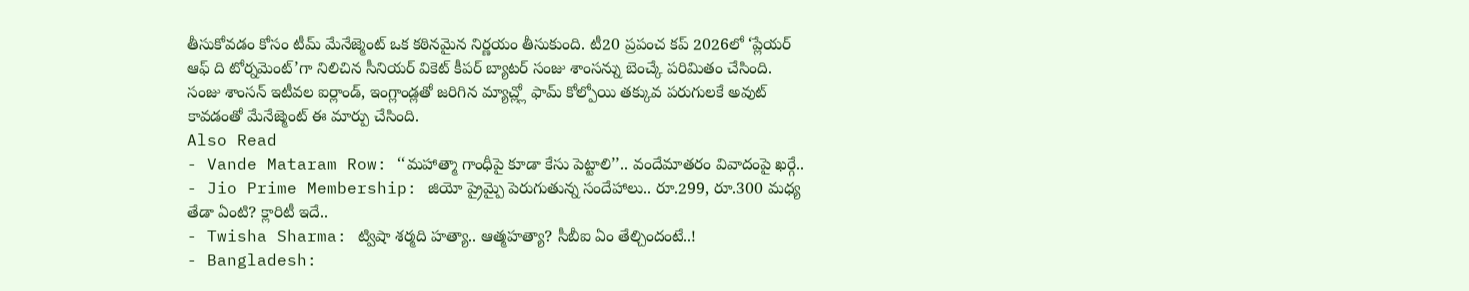తీసుకోవడం కోసం టీమ్ మేనేజ్మెంట్ ఒక కఠినమైన నిర్ణయం తీసుకుంది. టీ20 ప్రపంచ కప్ 2026లో ‘ప్లేయర్ ఆఫ్ ది టోర్నమెంట్’గా నిలిచిన సీనియర్ వికెట్ కీపర్ బ్యాటర్ సంజు శాంసన్ను బెంచ్కే పరిమితం చేసింది. సంజు శాంసన్ ఇటీవల ఐర్లాండ్, ఇంగ్లాండ్లతో జరిగిన మ్యాచ్ల్లో ఫామ్ కోల్పోయి తక్కువ పరుగులకే అవుట్ కావడంతో మేనేజ్మెంట్ ఈ మార్పు చేసింది.
Also Read
- Vande Mataram Row: ‘‘మహాత్మా గాంధీపై కూడా కేసు పెట్టాలి’’.. వందేమాతరం వివాదంపై ఖర్గే..
- Jio Prime Membership: జియో ప్రైమ్పై పెరుగుతున్న సందేహాలు.. రూ.299, రూ.300 మధ్య తేడా ఏంటి? క్లారిటీ ఇదే..
- Twisha Sharma: ట్విషా శర్మది హత్యా.. ఆత్మహత్యా? సీబీఐ ఏం తేల్చిందంటే..!
- Bangladesh: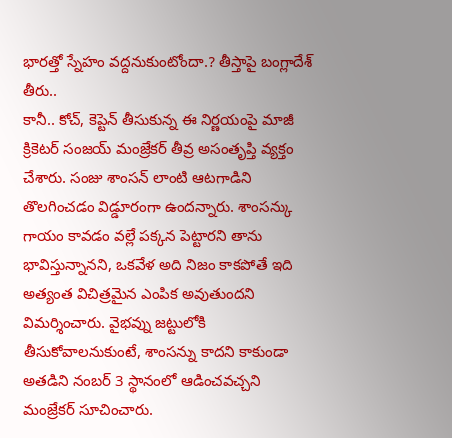భారత్తో స్నేహం వద్దనుకుంటోందా.? తీస్తాపై బంగ్లాదేశ్ తీరు..
కానీ.. కోచ్, కెప్టెన్ తీసుకున్న ఈ నిర్ణయంపై మాజీ క్రికెటర్ సంజయ్ మంజ్రేకర్ తీవ్ర అసంతృప్తి వ్యక్తం చేశారు. సంజు శాంసన్ లాంటి ఆటగాడిని తొలగించడం విడ్డూరంగా ఉందన్నారు. శాంసన్కు గాయం కావడం వల్లే పక్కన పెట్టారని తాను భావిస్తున్నానని, ఒకవేళ అది నిజం కాకపోతే ఇది అత్యంత విచిత్రమైన ఎంపిక అవుతుందని విమర్శించారు. వైభవ్ను జట్టులోకి తీసుకోవాలనుకుంటే, శాంసన్ను కాదని కాకుండా అతడిని నంబర్ 3 స్థానంలో ఆడించవచ్చని మంజ్రేకర్ సూచించారు.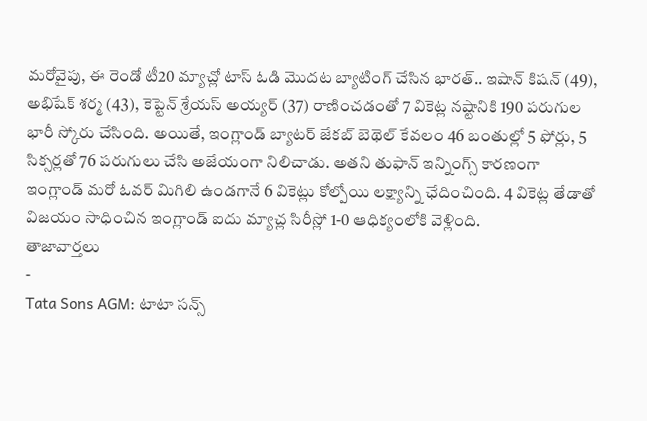మరోవైపు, ఈ రెండో టీ20 మ్యాచ్లో టాస్ ఓడి మొదట బ్యాటింగ్ చేసిన భారత్.. ఇషాన్ కిషన్ (49), అభిషేక్ శర్మ (43), కెప్టెన్ శ్రేయస్ అయ్యర్ (37) రాణించడంతో 7 వికెట్ల నష్టానికి 190 పరుగుల భారీ స్కోరు చేసింది. అయితే, ఇంగ్లాండ్ బ్యాటర్ జేకబ్ బెథెల్ కేవలం 46 బంతుల్లో 5 ఫోర్లు, 5 సిక్సర్లతో 76 పరుగులు చేసి అజేయంగా నిలిచాడు. అతని తుఫాన్ ఇన్నింగ్స్ కారణంగా ఇంగ్లాండ్ మరో ఓవర్ మిగిలి ఉండగానే 6 వికెట్లు కోల్పోయి లక్ష్యాన్ని ఛేదించింది. 4 వికెట్ల తేడాతో విజయం సాధించిన ఇంగ్లాండ్ ఐదు మ్యాచ్ల సిరీస్లో 1-0 ఆధిక్యంలోకి వెళ్లింది.
తాజావార్తలు
-
Tata Sons AGM: టాటా సన్స్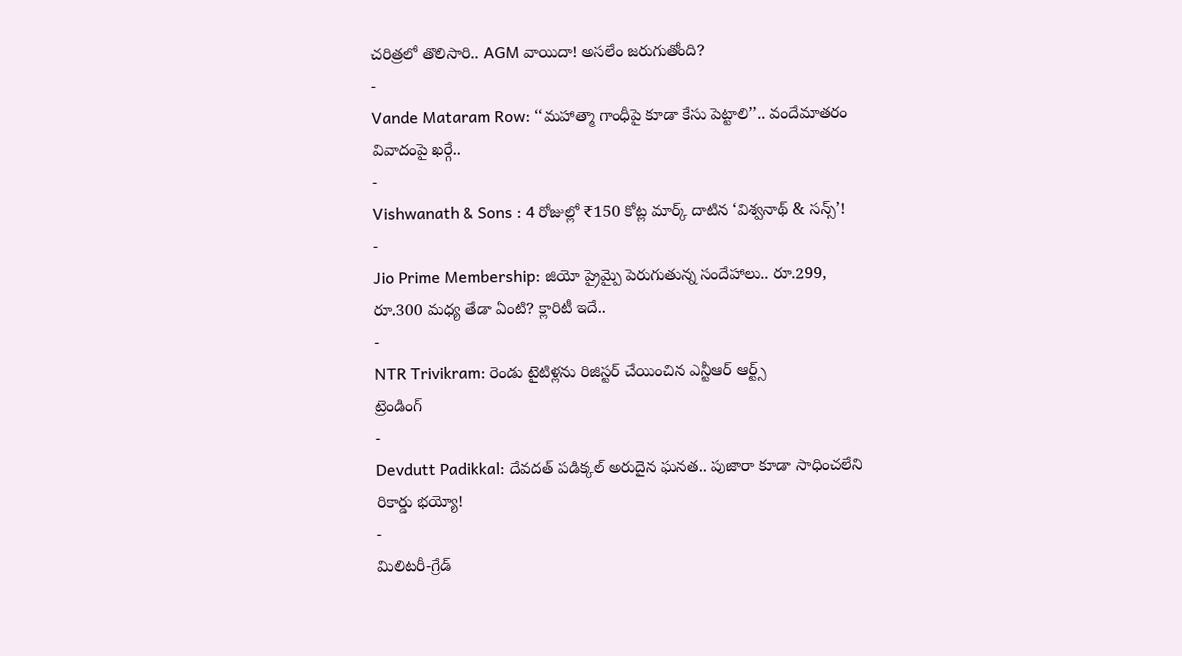చరిత్రలో తొలిసారి.. AGM వాయిదా! అసలేం జరుగుతోంది?
-
Vande Mataram Row: ‘‘మహాత్మా గాంధీపై కూడా కేసు పెట్టాలి’’.. వందేమాతరం వివాదంపై ఖర్గే..
-
Vishwanath & Sons : 4 రోజుల్లో ₹150 కోట్ల మార్క్ దాటిన ‘విశ్వనాథ్ & సన్స్’!
-
Jio Prime Membership: జియో ప్రైమ్పై పెరుగుతున్న సందేహాలు.. రూ.299, రూ.300 మధ్య తేడా ఏంటి? క్లారిటీ ఇదే..
-
NTR Trivikram: రెండు టైటిళ్లను రిజిస్టర్ చేయించిన ఎన్టీఆర్ ఆర్ట్స్
ట్రెండింగ్
-
Devdutt Padikkal: దేవదత్ పడిక్కల్ అరుదైన ఘనత.. పుజారా కూడా సాధించలేని రికార్డు భయ్యో!
-
మిలిటరీ-గ్రేడ్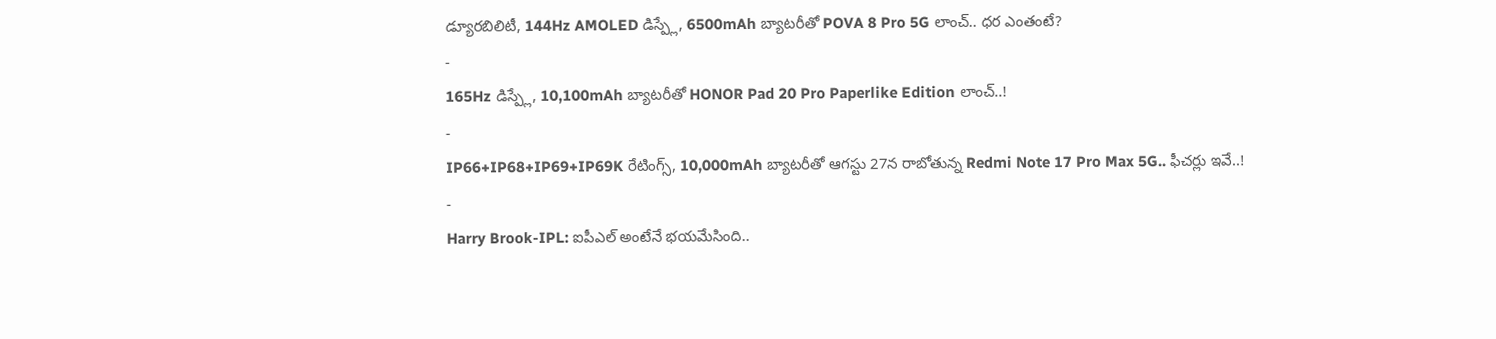డ్యూరబిలిటీ, 144Hz AMOLED డిస్ప్లే, 6500mAh బ్యాటరీతో POVA 8 Pro 5G లాంచ్.. ధర ఎంతంటే?
-
165Hz డిస్ప్లే, 10,100mAh బ్యాటరీతో HONOR Pad 20 Pro Paperlike Edition లాంచ్..!
-
IP66+IP68+IP69+IP69K రేటింగ్స్, 10,000mAh బ్యాటరీతో ఆగస్టు 27న రాబోతున్న Redmi Note 17 Pro Max 5G.. ఫీచర్లు ఇవే..!
-
Harry Brook-IPL: ఐపీఎల్ అంటేనే భయమేసింది..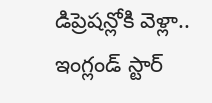డిప్రెషన్లోకి వెళ్లా.. ఇంగ్లండ్ స్టార్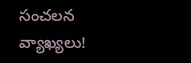సంచలన వ్యాఖ్యలు!